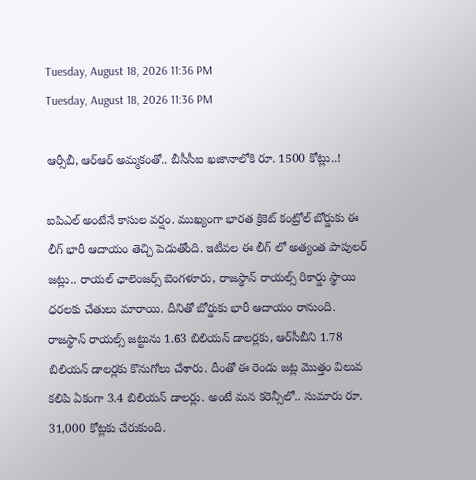Tuesday, August 18, 2026 11:36 PM
Tuesday, August 18, 2026 11:36 PM

ఆర్సీబీ, ఆర్ఆర్ అమ్మకంతో.. బీసీసీఐ ఖజానాలోకి రూ. 1500 కోట్లు..!

ఐపిఎల్ అంటేనే కాసుల వర్షం. ముఖ్యంగా భారత క్రికెట్ కంట్రోల్ బోర్డుకు ఈ లీగ్ భారీ ఆదాయం తెచ్చి పెడుతోంది. ఇటీవల ఈ లీగ్‌ లో అత్యంత పాపులర్ జట్లు.. రాయల్ ఛాలెంజర్స్ బెంగళూరు, రాజస్థాన్ రాయల్స్ రికార్డు స్థాయి ధరలకు చేతులు మారాయి. దీనితో బోర్డుకు భారీ ఆదాయం రానుంది. రాజస్థాన్ రాయల్స్ జట్టును 1.63 బిలియన్ డాలర్లకు, ఆర్‌సీబీని 1.78 బిలియన్ డాలర్లకు కొనుగోలు చేశారు. దీంతో ఈ రెండు జట్ల మొత్తం విలువ కలిపి ఏకంగా 3.4 బిలియన్ డాలర్లు. అంటే మన కరెన్సీలో.. సుమారు రూ. 31,000 కోట్లకు చేరుకుంది.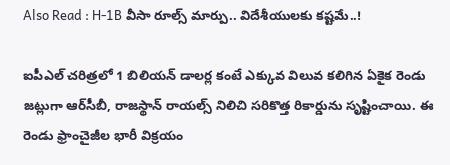Also Read : H-1B వీసా రూల్స్ మార్పు.. విదేశీయులకు కష్టమే..!

ఐపీఎల్ చరిత్రలో 1 బిలియన్ డాలర్ల కంటే ఎక్కువ విలువ కలిగిన ఏకైక రెండు జట్లుగా ఆర్‌సీబీ, రాజస్థాన్ రాయల్స్ నిలిచి సరికొత్త రికార్డును సృష్టించాయి. ఈ రెండు ఫ్రాంచైజీల భారీ విక్రయం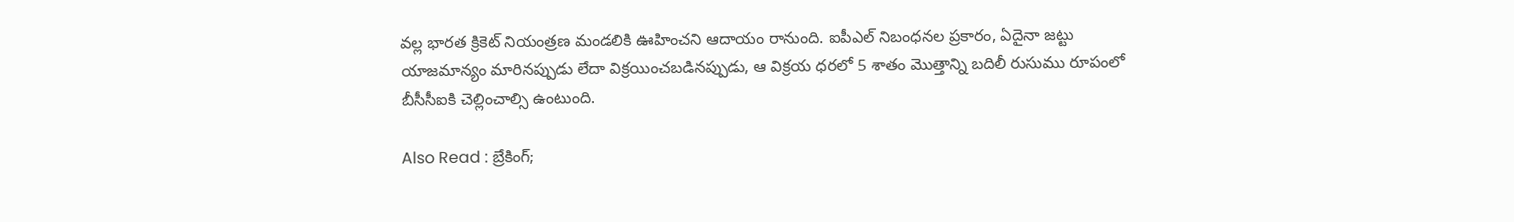వల్ల భారత క్రికెట్ నియంత్రణ మండలికి ఊహించని ఆదాయం రానుంది. ఐపీఎల్ నిబంధనల ప్రకారం, ఏదైనా జట్టు యాజమాన్యం మారినప్పుడు లేదా విక్రయించబడినప్పుడు, ఆ విక్రయ ధరలో 5 శాతం మొత్తాన్ని బదిలీ రుసుము రూపంలో బీసీసీఐకి చెల్లించాల్సి ఉంటుంది.

Also Read : బ్రేకింగ్;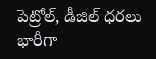పెట్రోల్, డీజిల్ ధరలు భారీగా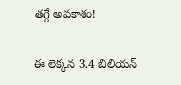తగ్గే అవకాశం!

ఈ లెక్కన 3.4 బిలియన్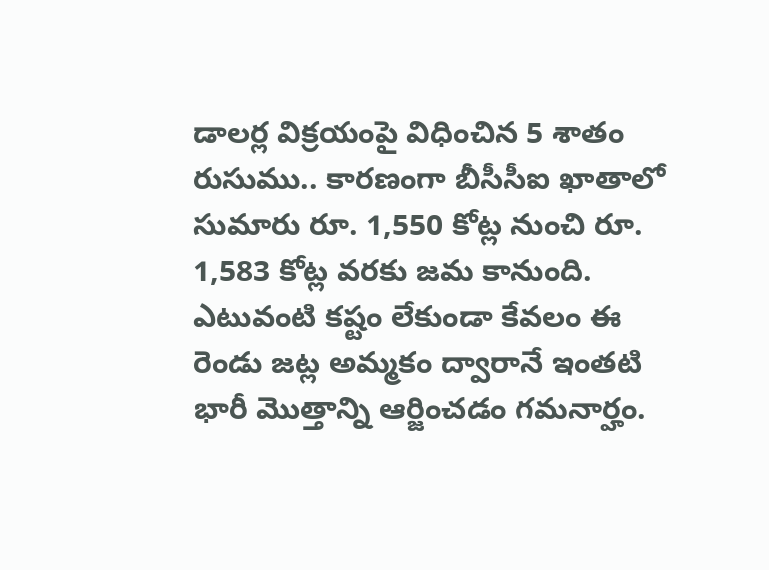డాలర్ల విక్రయంపై విధించిన 5 శాతం రుసుము.. కారణంగా బీసీసీఐ ఖాతాలో సుమారు రూ. 1,550 కోట్ల నుంచి రూ. 1,583 కోట్ల వరకు జమ కానుంది. ఎటువంటి కష్టం లేకుండా కేవలం ఈ రెండు జట్ల అమ్మకం ద్వారానే ఇంతటి భారీ మొత్తాన్ని ఆర్జించడం గమనార్హం.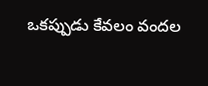ఒకప్పుడు కేవలం వందల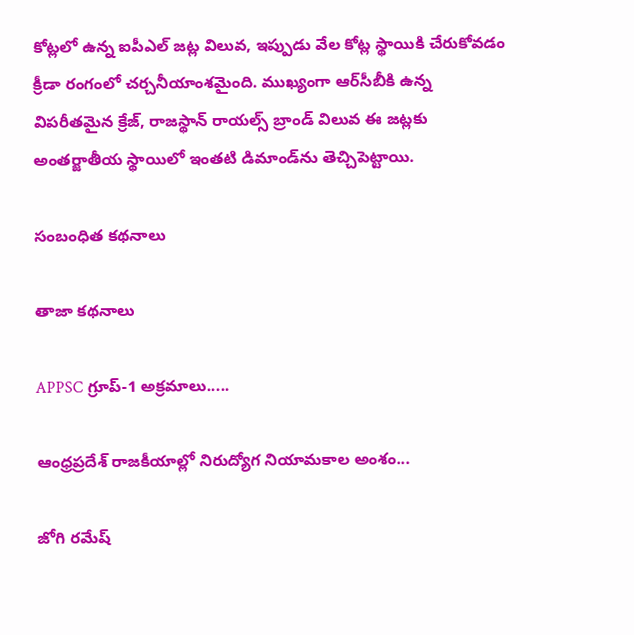కోట్లలో ఉన్న ఐపీఎల్ జట్ల విలువ, ఇప్పుడు వేల కోట్ల స్థాయికి చేరుకోవడం క్రీడా రంగంలో చర్చనీయాంశమైంది. ముఖ్యంగా ఆర్‌సీబీకి ఉన్న విపరీతమైన క్రేజ్, రాజస్థాన్ రాయల్స్ బ్రాండ్ విలువ ఈ జట్లకు అంతర్జాతీయ స్థాయిలో ఇంతటి డిమాండ్‌ను తెచ్చిపెట్టాయి.

సంబంధిత కథనాలు

తాజా కథనాలు

APPSC గ్రూప్-1 అక్రమాలు.....

ఆంధ్రప్రదేశ్ రాజకీయాల్లో నిరుద్యోగ నియామకాల అంశం...

జోగి రమేష్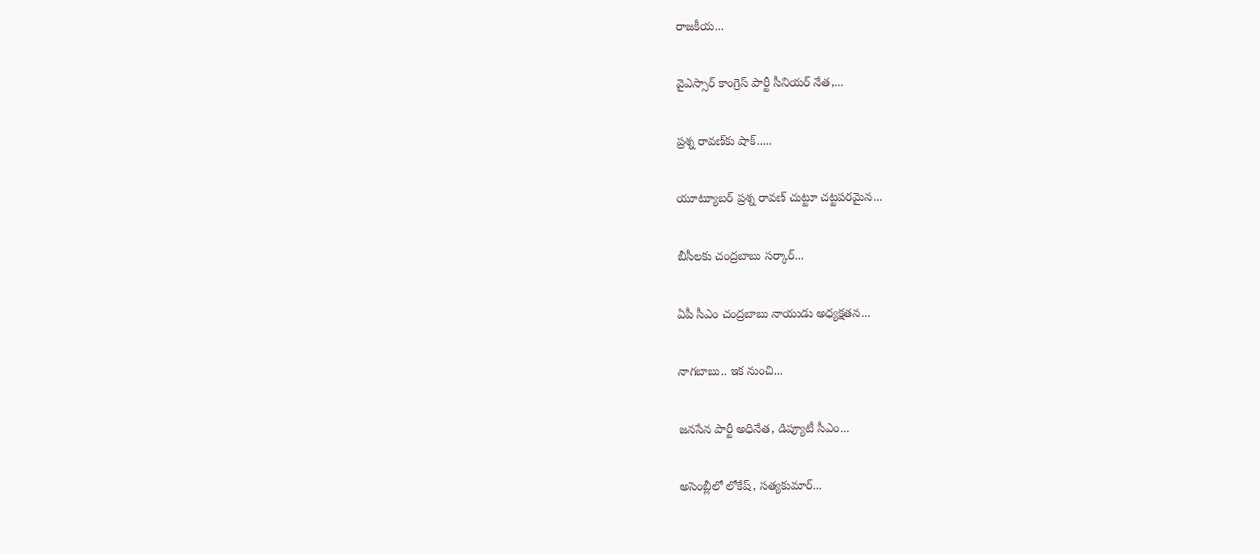రాజకీయ...

వైఎస్సార్ కాంగ్రెస్ పార్టీ సీనియర్ నేత,...

ప్రశ్న రావణ్‌కు షాక్.....

యూట్యూబర్ ప్రశ్న రావణ్ చుట్టూ చట్టపరమైన...

బీసీలకు చంద్రబాబు సర్కార్...

ఏపీ సీఎం చంద్రబాబు నాయుడు అధ్యక్షతన...

నాగబాబు.. ఇక నుంచి...

జనసేన పార్టీ అధినేత, డిప్యూటీ సీఎం...

అసెంబ్లీలో లోకేష్, సత్యకుమార్...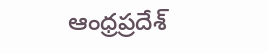ఆంధ్రప్రదేశ్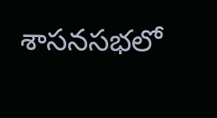శాసనసభలో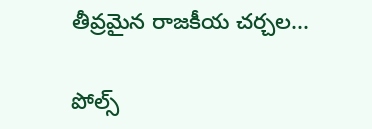తీవ్రమైన రాజకీయ చర్చల...

పోల్స్